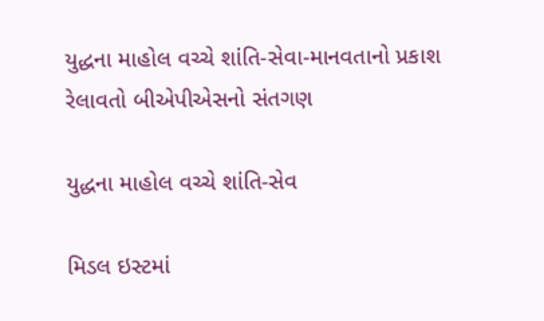યુદ્ધના માહોલ વચ્ચે શાંતિ-સેવા-માનવતાનો પ્રકાશ રેલાવતો બીએપીએસનો સંતગણ

યુદ્ધના માહોલ વચ્ચે શાંતિ-સેવ

મિડલ ઇસ્ટમાં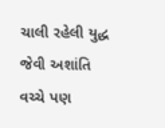ચાલી રહેલી યુદ્ધ જેવી અશાંતિ વચ્ચે પણ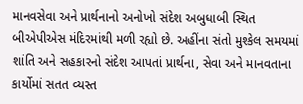માનવસેવા અને પ્રાર્થનાનો અનોખો સંદેશ અબુધાબી સ્થિત બીએપીએસ મંદિરમાંથી મળી રહ્યો છે. અહીંના સંતો મુશ્કેલ સમયમાં શાંતિ અને સહકારનો સંદેશ આપતાં પ્રાર્થના, સેવા અને માનવતાના કાર્યોમાં સતત વ્યસ્ત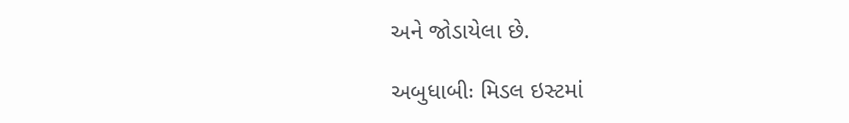અને જોડાયેલા છે.

અબુધાબીઃ મિડલ ઇસ્ટમાં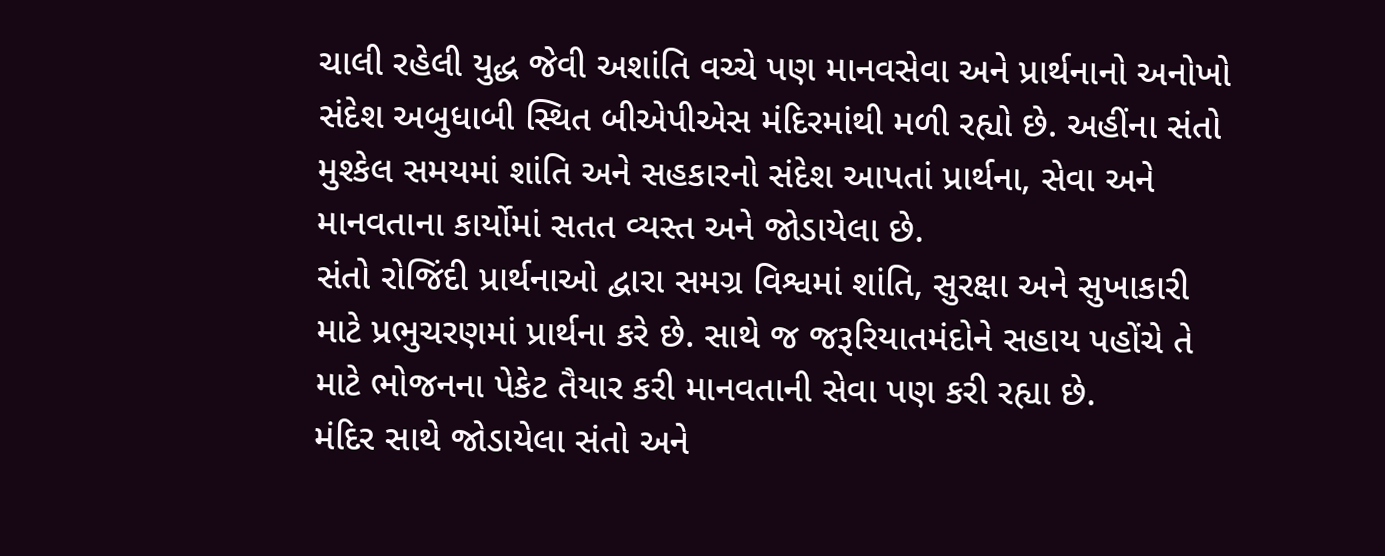ચાલી રહેલી યુદ્ધ જેવી અશાંતિ વચ્ચે પણ માનવસેવા અને પ્રાર્થનાનો અનોખો સંદેશ અબુધાબી સ્થિત બીએપીએસ મંદિરમાંથી મળી રહ્યો છે. અહીંના સંતો મુશ્કેલ સમયમાં શાંતિ અને સહકારનો સંદેશ આપતાં પ્રાર્થના, સેવા અને માનવતાના કાર્યોમાં સતત વ્યસ્ત અને જોડાયેલા છે.
સંતો રોજિંદી પ્રાર્થનાઓ દ્વારા સમગ્ર વિશ્વમાં શાંતિ, સુરક્ષા અને સુખાકારી માટે પ્રભુચરણમાં પ્રાર્થના કરે છે. સાથે જ જરૂરિયાતમંદોને સહાય પહોંચે તે માટે ભોજનના પેકેટ તૈયાર કરી માનવતાની સેવા પણ કરી રહ્યા છે.
મંદિર સાથે જોડાયેલા સંતો અને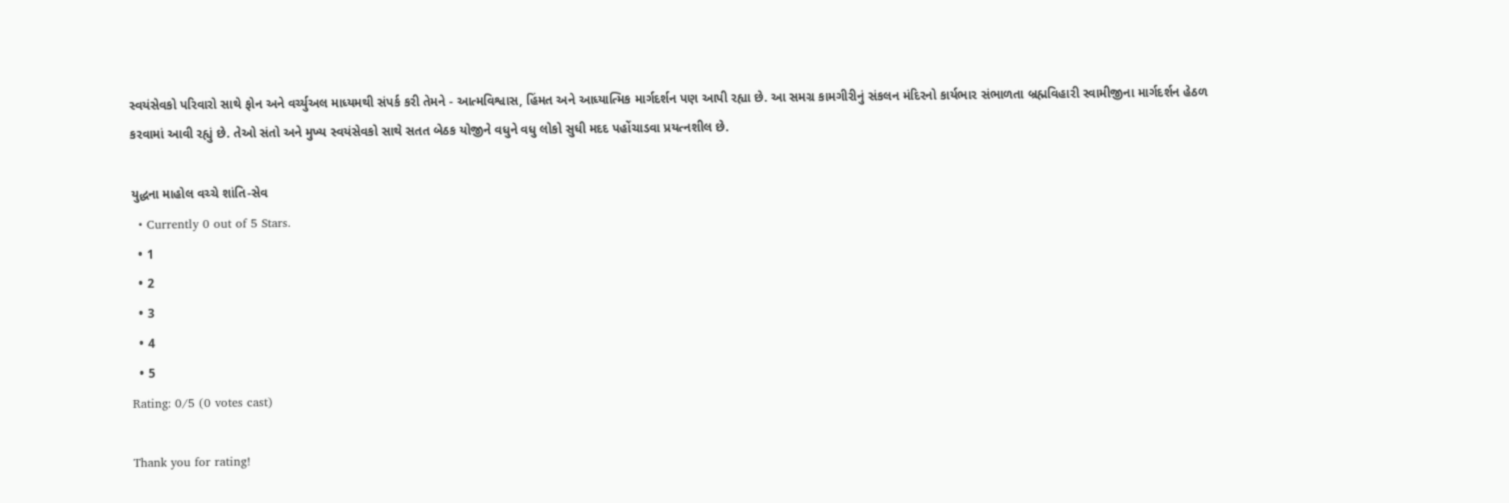સ્વયંસેવકો પરિવારો સાથે ફોન અને વર્ચ્યુઅલ માધ્યમથી સંપર્ક કરી તેમને - આત્મવિશ્વાસ, હિંમત અને આધ્યાત્મિક માર્ગદર્શન પણ આપી રહ્યા છે. આ સમગ્ર કામગીરીનું સંકલન મંદિરનો કાર્યભાર સંભાળતા બ્રહ્મવિહારી સ્વામીજીના માર્ગદર્શન હેઠળ કરવામાં આવી રહ્યું છે. તેઓ સંતો અને મુખ્ય સ્વયંસેવકો સાથે સતત બેઠક યોજીને વધુને વધુ લોકો સુધી મદદ પહોંચાડવા પ્રયત્નશીલ છે.

યુદ્ધના માહોલ વચ્ચે શાંતિ-સેવ
  • Currently 0 out of 5 Stars.
  • 1
  • 2
  • 3
  • 4
  • 5
Rating: 0/5 (0 votes cast)

Thank you for rating!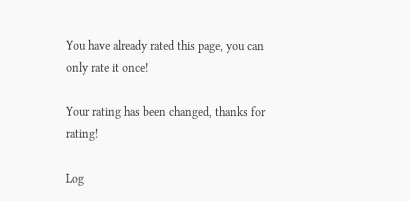You have already rated this page, you can only rate it once!

Your rating has been changed, thanks for rating!

Log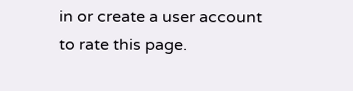in or create a user account to rate this page.